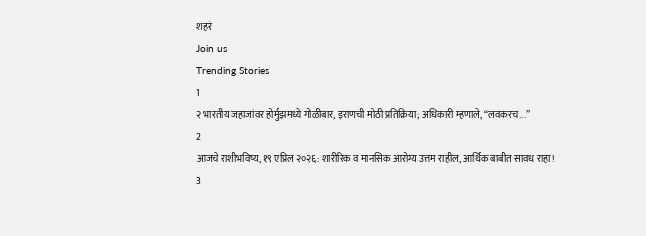शहरं
Join us
Trending Stories
1
२ भारतीय जहाजांवर होर्मुझमध्ये गोळीबार, इराणची मोठी प्रतिक्रिया; अधिकारी म्हणाले, “लवकरच...”
2
आजचे राशीभविष्य, १९ एप्रिल २०२६: शारीरिक व मानसिक आरोग्य उत्तम राहील, आर्थिक बाबीत सावध राहा!
3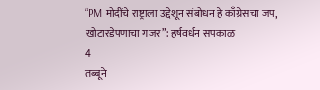“PM मोदींचे राष्ट्राला उद्देशून संबोधन हे काँग्रेसचा जप, खोटारडेपणाचा गजर”: हर्षवर्धन सपकाळ
4
तब्बूने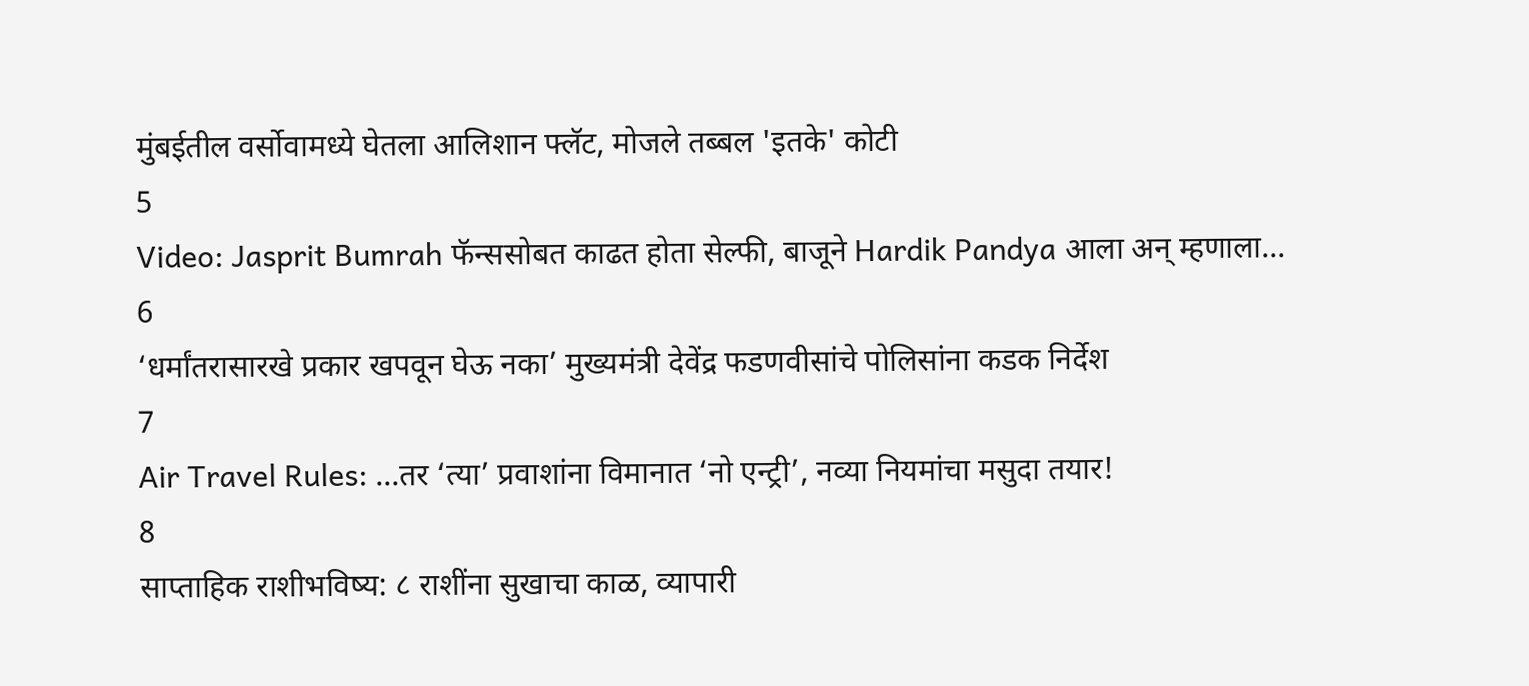मुंबईतील वर्सोवामध्ये घेतला आलिशान फ्लॅट, मोजले तब्बल 'इतके' कोटी
5
Video: Jasprit Bumrah फॅन्ससोबत काढत होता सेल्फी, बाजूने Hardik Pandya आला अन् म्हणाला...
6
‘धर्मांतरासारखे प्रकार खपवून घेऊ नका’ मुख्यमंत्री देवेंद्र फडणवीसांचे पोलिसांना कडक निर्देश
7
Air Travel Rules: ...तर ‘त्या’ प्रवाशांना विमानात ‘नो एन्ट्री’, नव्या नियमांचा मसुदा तयार!
8
साप्ताहिक राशीभविष्य: ८ राशींना सुखाचा काळ, व्यापारी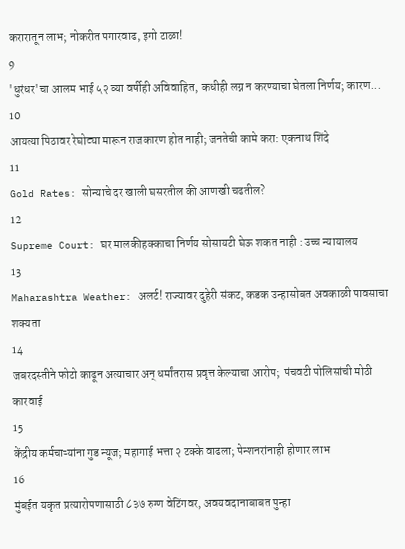करारातून लाभ; नोकरीत पगारवाढ, इगो टाळा!
9
'धुरंधर'चा आलम भाई ५२ व्या वर्षीही अविवाहित, कधीही लग्न न करण्याचा घेतला निर्णय; कारण...
10
आयत्या पिठावर रेघोट्या मारून राजकारण होत नाही; जनतेची कामे करा: एकनाथ शिंदे
11
Gold Rates: सोन्याचे दर खाली घसरतील की आणखी चढतील?
12
Supreme Court: घर मालकीहक्काचा निर्णय सोसायटी घेऊ शकत नाही : उच्च न्यायालय
13
Maharashtra Weather: अलर्ट! राज्यावर दुहेरी संकट, कडक उन्हासोबत अवकाळी पावसाचा शक्यता
14
जबरदस्तीने फोटो काढून अत्याचार अन् धर्मांतरास प्रवृत्त केल्याचा आरोप;  पंचवटी पोलिसांची मोठी कारवाई
15
केंद्रीय कर्मचाऱ्यांना गुड न्यूज; महागाई भत्ता २ टक्के वाढला; पेन्शनरांनाही होणार लाभ
16
मुंबईत यकृत प्रत्यारोपणासाठी ८३७ रुग्ण वेटिंगवर, अवयवदानाबाबत पुन्हा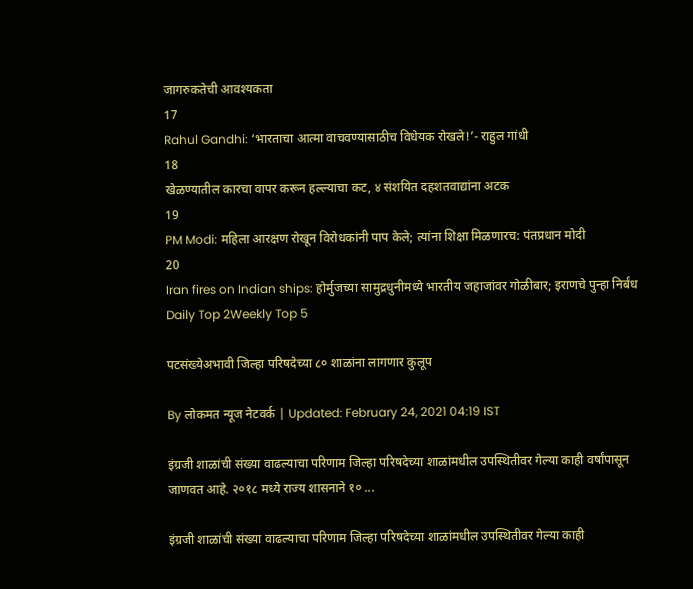जागरुकतेची आवश्यकता
17
Rahul Gandhi: ‘भारताचा आत्मा वाचवण्यासाठीच विधेयक रोखले!’- राहुल गांधी
18
खेळण्यातील कारचा वापर करून हल्ल्याचा कट, ४ संशयित दहशतवाद्यांना अटक
19
PM Modi: महिला आरक्षण रोखून विरोधकांनी पाप केले; त्यांना शिक्षा मिळणारच: पंतप्रधान मोदी
20
Iran fires on Indian ships: होर्मुजच्या सामुद्रधुनीमध्ये भारतीय जहाजांवर गोळीबार; इराणचे पुन्हा निर्बंध
Daily Top 2Weekly Top 5

पटसंख्येअभावी जिल्हा परिषदेच्या ८० शाळांना लागणार कुलूप

By लोकमत न्यूज नेटवर्क | Updated: February 24, 2021 04:19 IST

इंग्रजी शाळांची संख्या वाढल्याचा परिणाम जिल्हा परिषदेच्या शाळांमधील उपस्थितीवर गेल्या काही वर्षांपासून जाणवत आहे. २०१८ मध्ये राज्य शासनाने १० ...

इंग्रजी शाळांची संख्या वाढल्याचा परिणाम जिल्हा परिषदेच्या शाळांमधील उपस्थितीवर गेल्या काही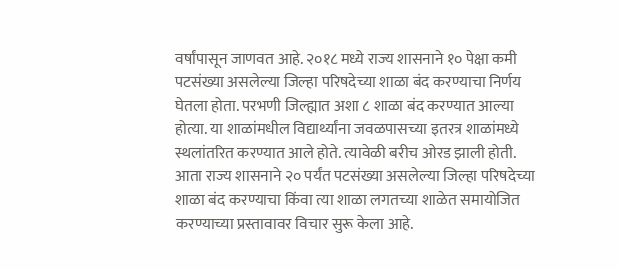वर्षांपासून जाणवत आहे. २०१८ मध्ये राज्य शासनाने १० पेक्षा कमी पटसंख्या असलेल्या जिल्हा परिषदेच्या शाळा बंद करण्याचा निर्णय घेतला होता. परभणी जिल्ह्यात अशा ८ शाळा बंद करण्यात आल्या होत्या. या शाळांमधील विद्यार्थ्यांना जवळपासच्या इतरत्र शाळांमध्ये स्थलांतरित करण्यात आले होते. त्यावेळी बरीच ओरड झाली होती. आता राज्य शासनाने २० पर्यंत पटसंख्या असलेल्या जिल्हा परिषदेच्या शाळा बंद करण्याचा किंवा त्या शाळा लगतच्या शाळेत समायोजित करण्याच्या प्रस्तावावर विचार सुरू केला आहे.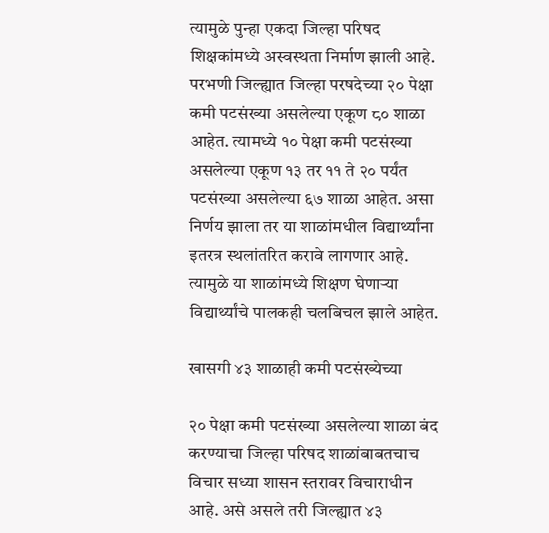त्यामुळे पुन्हा एकदा जिल्हा परिषद शिक्षकांमध्ये अस्वस्थता निर्माण झाली आहे. परभणी जिल्ह्यात जिल्हा परषदेच्या २० पेक्षा कमी पटसंख्या असलेल्या एकूण ८० शाळा आहेत. त्यामध्ये १० पेक्षा कमी पटसंख्या असलेल्या एकूण १३ तर ११ ते २० पर्यंत पटसंख्या असलेल्या ६७ शाळा आहेत. असा निर्णय झाला तर या शाळांमधील विद्यार्थ्यांना इतरत्र स्थलांतरित करावे लागणार आहे. त्यामुळे या शाळांमध्ये शिक्षण घेणाऱ्या विद्यार्थ्यांचे पालकही चलबिचल झाले आहेत.

खासगी ४३ शाळाही कमी पटसंख्येच्या

२० पेक्षा कमी पटसंख्या असलेल्या शाळा बंद करण्याचा जिल्हा परिषद शाळांबाबतचाच विचार सध्या शासन स्तरावर विचाराधीन आहे. असे असले तरी जिल्ह्यात ४३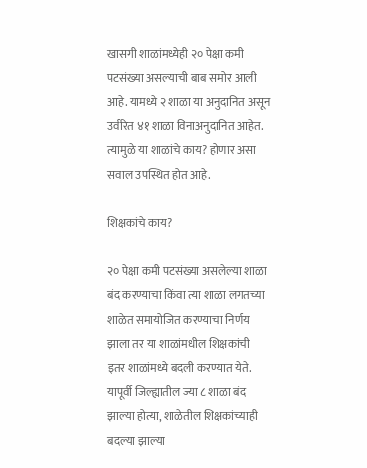खासगी शाळांमध्येही २० पेक्षा कमी पटसंख्या असल्याची बाब समोर आली आहे. यामध्ये २ शाळा या अनुदानित असून उर्वरित ४१ शाळा विनाअनुदानित आहेत. त्यामुळे या शाळांचे काय? होणार असा सवाल उपस्थित होत आहे.

शिक्षकांचे काय?

२० पेक्षा कमी पटसंख्या असलेल्या शाळा बंद करण्याचा किंवा त्या शाळा लगतच्या शाळेत समायोजित करण्याचा निर्णय झाला तर या शाळांमधील शिक्षकांची इतर शाळांमध्ये बदली करण्यात येते. यापूर्वी जिल्ह्यातील ज्या ८ शाळा बंद झाल्या होत्या, शाळेतील शिक्षकांच्याही बदल्या झाल्या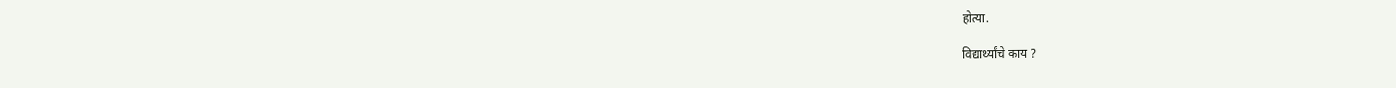होत्या.

विद्यार्थ्यांचे काय ?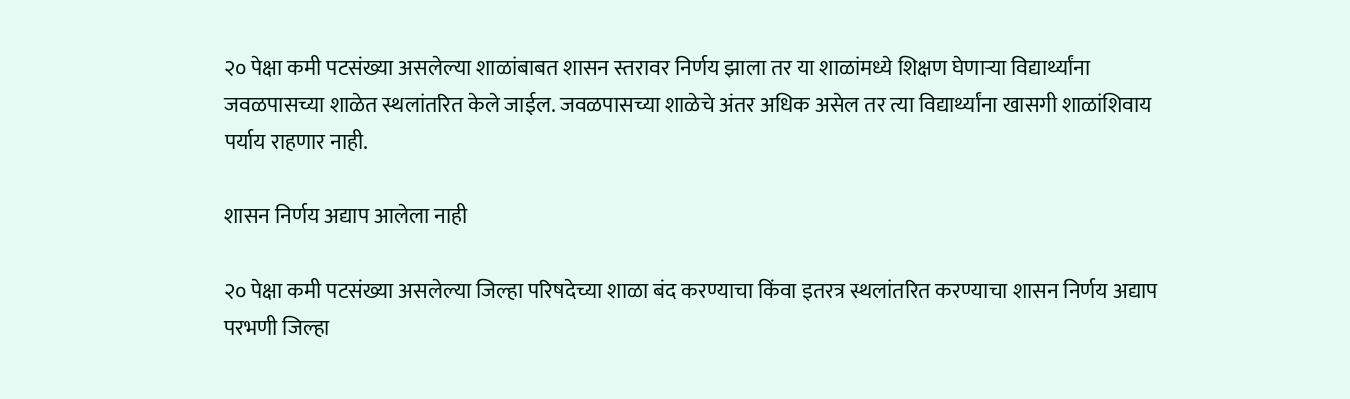२० पेक्षा कमी पटसंख्या असलेल्या शाळांबाबत शासन स्तरावर निर्णय झाला तर या शाळांमध्ये शिक्षण घेणाऱ्या विद्यार्थ्यांना जवळपासच्या शाळेत स्थलांतरित केले जाईल. जवळपासच्या शाळेचे अंतर अधिक असेल तर त्या विद्यार्थ्यांना खासगी शाळांशिवाय पर्याय राहणार नाही.

शासन निर्णय अद्याप आलेला नाही

२० पेक्षा कमी पटसंख्या असलेल्या जिल्हा परिषदेच्या शाळा बंद करण्याचा किंवा इतरत्र स्थलांतरित करण्याचा शासन निर्णय अद्याप परभणी जिल्हा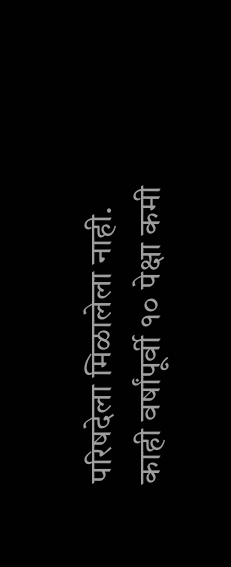परिषदेला मिळालेला नाही. काही वर्षांपूर्वी १० पेक्षा कमी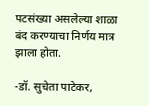पटसंख्या असलेल्या शाळा बंद करण्याचा निर्णय मात्र झाला होता.

-डॉ. सुचेता पाटेकर,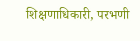शिक्षणाधिकारी, परभणी